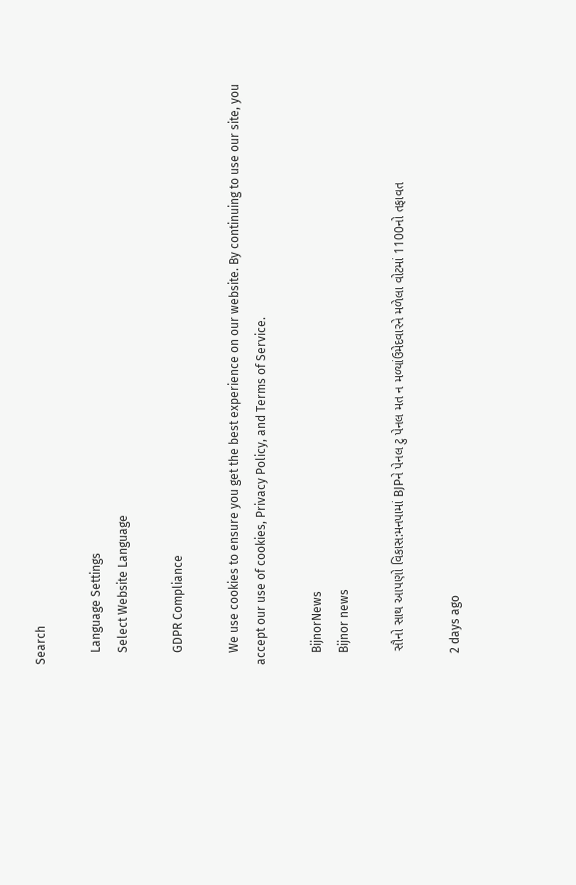Search

    Language Settings
    Select Website Language

    GDPR Compliance

    We use cookies to ensure you get the best experience on our website. By continuing to use our site, you accept our use of cookies, Privacy Policy, and Terms of Service.

    BijnorNews
    Bijnor news

    સૌનો સાથ આપણો વિકાસ:મનપામાં BJPને પેનલ ટુ પેનલ મત ન મળ્યાંઉમેદવારને મળેલા વોટમાં 1100નો તફાવત

    2 days ago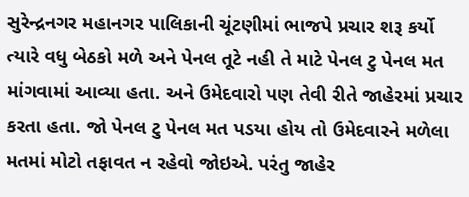સુરેન્દ્રનગર મહાનગર પાલિકાની ચૂંટણીમાં ભાજપે પ્રચાર શરૂ કર્યો ત્યારે વધુ બેઠકો મળે અને પેનલ તૂટે નહી તે માટે પેનલ ટુ પેનલ મત માંગવામાં આવ્યા હતા. અને ઉમેદવારો પણ તેવી રીતે જાહેરમાં પ્રચાર કરતા હતા. જો પેનલ ટુ પેનલ મત પડયા હોય તો ઉમેદવારને મળેલા મતમાં મોટો તફાવત ન રહેવો જોઇએ. પરંતુ જાહેર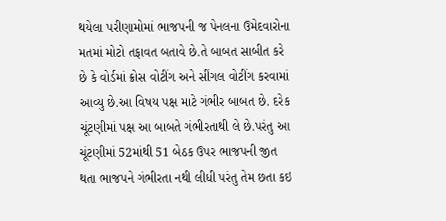થયેલા પરીણામોમાં ભાજપની જ પેનલના ઉમેદવારોના મતમાં મોટો તફાવત બતાવે છે.તે બાબત સાબીત કરે છે કે વોર્ડમાં ક્રોસ વોટીંગ અને સીંગલ વોટીંગ કરવામાં આવ્યુ છે.આ વિષય પક્ષ માટે ગંભીર બાબત છે. દરેક ચૂંટણીમાં પક્ષ આ બાબતે ગંભીરતાથી લે છે.પરંતુ આ ચૂંટણીમાં 52માંથી 51 બેઠક ઉપર ભાજપની જીત થતા ભાજપને ગંભીરતા નથી લીધી પરંતુ તેમ છતા કઇ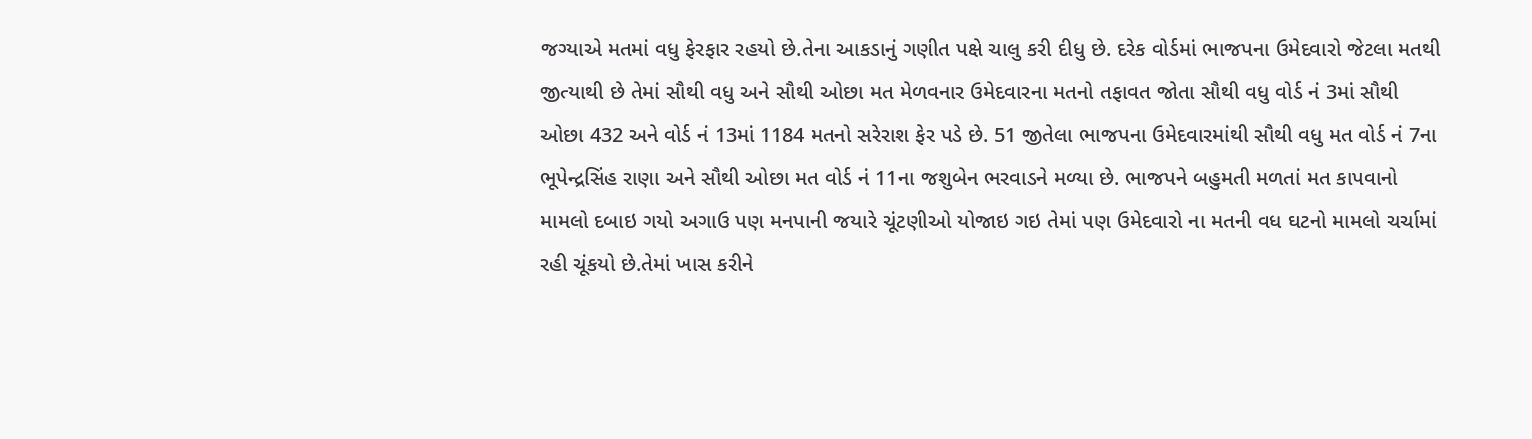જગ્યાએ મતમાં વધુ ફેરફાર રહયો છે.તેના આકડાનું ગણીત પક્ષે ચાલુ કરી દીધુ છે. દરેક વોર્ડમાં ભાજપના ઉમેદવારો જેટલા મતથી જીત્યાથી છે તેમાં સૌથી વધુ અને સૌથી ઓછા મત મેળવનાર ઉમેદવારના મતનો તફાવત જોતા સૌથી વધુ વોર્ડ નં 3માં સૌથી ઓછા 432 અને વોર્ડ નં 13માં 1184 મતનો સરેરાશ ફેર પડે છે. 51 જીતેલા ભાજપના ઉમેદવારમાંથી સૌથી વધુ મત વોર્ડ નં 7ના ભૂપેન્દ્રસિંહ રાણા અને સૌથી ઓછા મત વોર્ડ નં 11ના જશુબેન ભરવાડને મળ્યા છે. ભાજપને બહુમતી મળતાં મત કાપવાનો મામલો દબાઇ ગયો અગાઉ પણ મનપાની જયારે ચૂંટણીઓ યોજાઇ ગઇ તેમાં પણ ઉમેદવારો ના મતની વધ ઘટનો મામલો ચર્ચામાં રહી ચૂંકયો છે.તેમાં ખાસ કરીને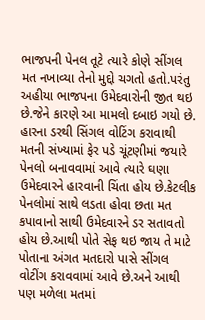ભાજપની પેનલ તૂટે ત્યારે કોણે સીંગલ મત નખાવ્યા તેનો મુદ્દો ચગતો હતો.પરંતુ અહીયા ભાજપના ઉમેદવારોની જીત થઇ છે.જેને કારણે આ મામલો દબાઇ ગયો છે. હારના ડરથી સિંગલ વોટિંગ કરાવાથી મતની સંખ્યામાં ફેર પડે ચૂંટણીમાં જયારે પેનલો બનાવવામાં આવે ત્યારે ઘણા ઉમેદવારને હારવાની ચિંતા હોય છે.કેટલીક પેનલોમાં સાથે લડતા હોવા છતા મત કપાવાનો સાથી ઉમેદવારને ડર સતાવતો હોય છે.આથી પોતે સેફ થઇ જાય તે માટે પોતાના અંગત મતદારો પાસે સીંગલ વોટીંગ કરાવવામાં આવે છે.અને આથી પણ મળેલા મતમાં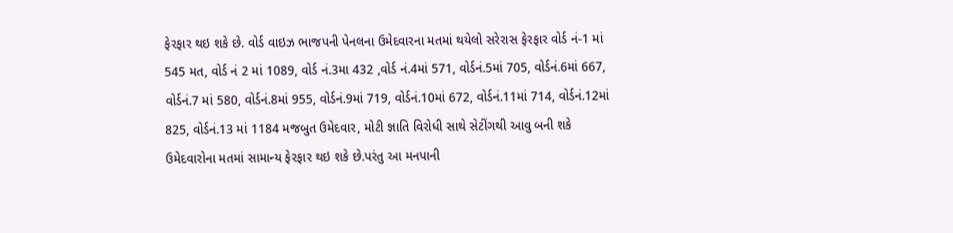ફેરફાર થઇ શકે છે. વોર્ડ વાઇઝ ભાજપની પેનલના ઉમેદવારના મતમાં થયેલો સરેરાસ ફેરફાર વોર્ડ નં-1 માં 545 મત, વોર્ડ નં 2 માં 1089, વોર્ડ નં.3મા 432 ,વોર્ડ નં.4માં 571, વોર્ડનં.5માં 705, વોર્ડનં.6માં 667, વોર્ડનં.7 માં 580, વોર્ડનં.8માં 955, વોર્ડનં.9માં 719, વોર્ડનં.10માં 672, વોર્ડનં.11માં 714, વોર્ડનં.12માં 825, વોર્ડનં.13 માં 1184 મજબુત ઉમેદવાર, મોટી જ્ઞાતિ વિરોધી સાથે સેટીંગથી આવુ બની શકે ઉમેદવારોના મતમાં સામાન્ય ફેરફાર થઇ શકે છે.પરંતુ આ મનપાની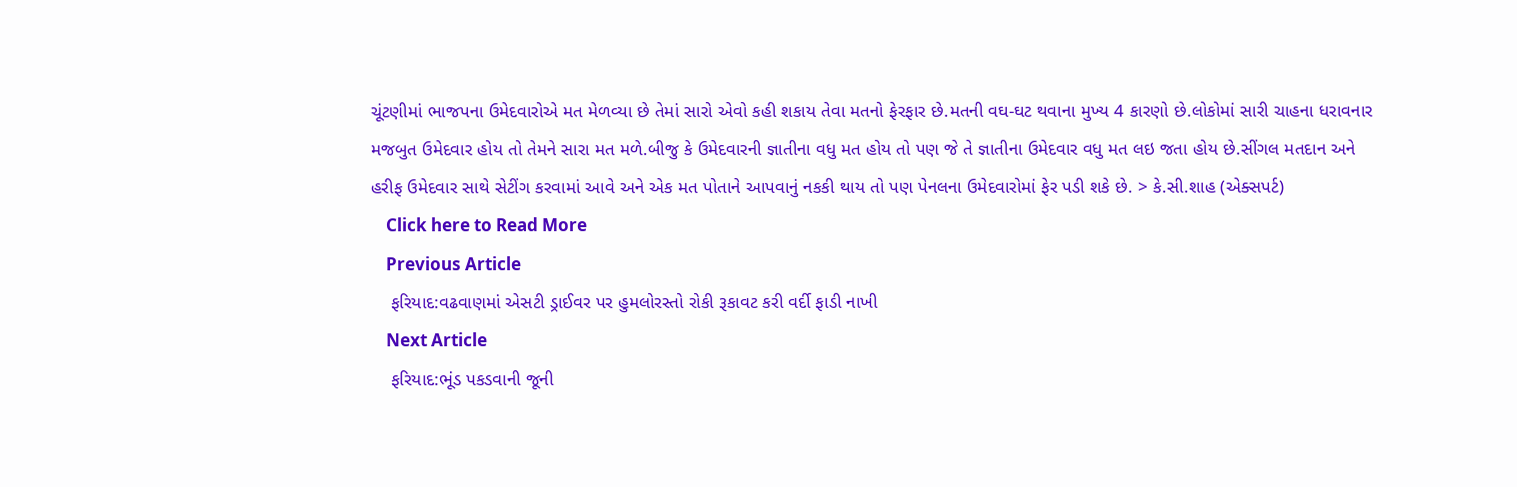ચૂંટણીમાં ભાજપના ઉમેદવારોએ મત મેળવ્યા છે તેમાં સારો એવો કહી શકાય તેવા મતનો ફેરફાર છે.મતની વઘ-ઘટ થવાના મુખ્ય 4 કારણો છે.લોકોમાં સારી ચાહના ધરાવનાર મજબુત ઉમેદવાર હોય તો તેમને સારા મત મળે.બીજુ કે ઉમેદવારની જ્ઞાતીના વધુ મત હોય તો પણ જે તે જ્ઞાતીના ઉમેદવાર વધુ મત લઇ જતા હોય છે.સીંગલ મતદાન અને હરીફ ઉમેદવાર સાથે સેટીંગ કરવામાં આવે અને એક મત પોતાને આપવાનું નકકી થાય તો પણ પેનલના ઉમેદવારોમાં ફેર પડી શકે છે. > કે.સી.શાહ (એક્સપર્ટ)
    Click here to Read More
    Previous Article
    ફરિયાદ:વઢવાણમાં એસટી ડ્રાઈવર પર હુમલોરસ્તો રોકી રૂકાવટ કરી વર્દી ફાડી નાખી
    Next Article
    ફરિયાદ:ભૂંડ પકડવાની જૂની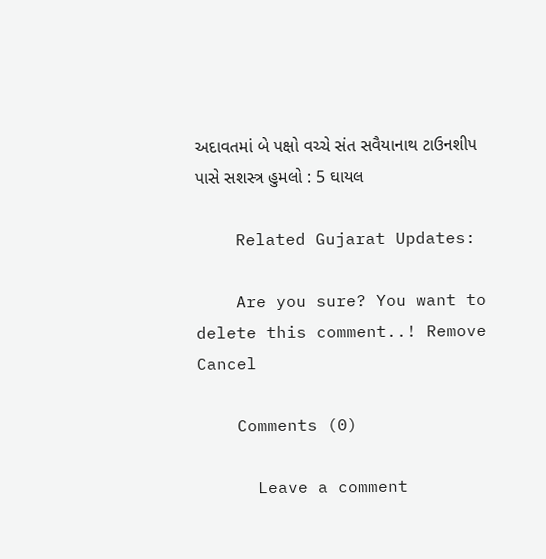અદાવતમાં બે પક્ષો વચ્ચે સંત સવૈયાનાથ ટાઉનશીપ પાસે સશસ્ત્ર હુમલો : 5 ઘાયલ

    Related Gujarat Updates:

    Are you sure? You want to delete this comment..! Remove Cancel

    Comments (0)

      Leave a comment